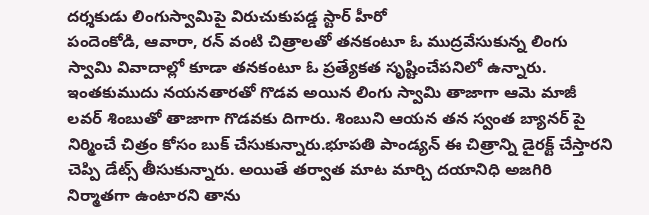దర్శకుడు లింగుస్వామిపై విరుచుకుపడ్డ స్టార్ హీరో
పందెంకోడి, ఆవారా, రన్ వంటి చిత్రాలతో తనకంటూ ఓ ముద్రవేసుకున్న లింగు స్వామి వివాదాల్లో కూడా తనకంటూ ఓ ప్రత్యేకత సృష్టించేపనిలో ఉన్నారు. ఇంతకుముదు నయనతారతో గొడవ అయిన లింగు స్వామి తాజాగా ఆమె మాజీ లవర్ శింబుతో తాజాగా గొడవకు దిగారు. శింబుని ఆయన తన స్వంత బ్యానర్ పై నిర్మించే చిత్రం కోసం బుక్ చేసుకున్నారు.భూపతి పాండ్యన్ ఈ చిత్రాన్ని డైరక్ట్ చేస్తారని చెప్పి డేట్స్ తీసుకున్నారు. అయితే తర్వాత మాట మార్చి దయానిధి అజగిరి నిర్మాతగా ఉంటారని తాను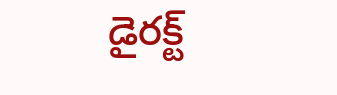డైరక్ట్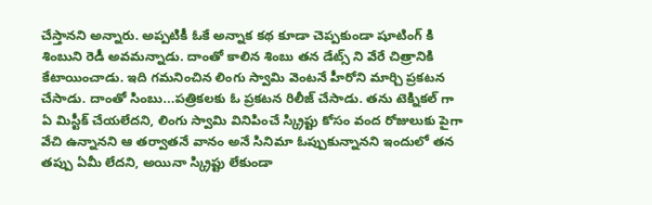చేస్తానని అన్నారు. అప్పటికీ ఓకే అన్నాక కథ కూడా చెప్పకుండా షూటింగ్ కి శింబుని రెడీ అవమన్నాడు. దాంతో కాలిన శింబు తన డేట్స్ ని వేరే చిత్రానికి కేటాయించాడు. ఇది గమనించిన లింగు స్వామి వెంటనే హీరోని మార్చి ప్రకటన చేసాడు. దాంతో సింబు...పత్రికలకు ఓ ప్రకటన రిలీజ్ చేసాడు. తను టెక్నికల్ గా ఏ మిస్టీక్ చేయలేదని, లింగు స్వామి వినిపించే స్క్రిప్టు కోసం వంద రోజులుకు పైగా వేచి ఉన్నానని ఆ తర్వాతనే వానం అనే సినిమా ఓప్పుకున్నానని ఇందులో తన తప్పు ఏమీ లేదని, అయినా స్క్రిప్టు లేకుండా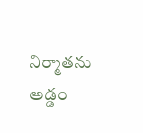నిర్మాతను అడ్డం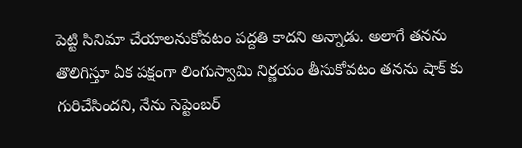పెట్టి సినిమా చేయాలనుకోవటం పద్దతి కాదని అన్నాడు. అలాగే తనను తొలిగిస్తూ ఏక పక్షంగా లింగుస్వామి నిర్ణయం తీసుకోవటం తనను షాక్ కు గురిచేసిందని, నేను సెప్టెంబర్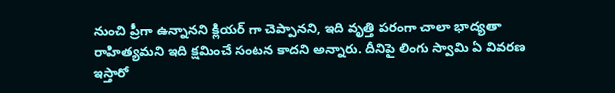నుంచి ప్రీగా ఉన్నానని క్లియర్ గా చెప్పానని, ఇది వృత్తి పరంగా చాలా భాద్యతా రాహిత్యమని ఇది క్షమించే సంటన కాదని అన్నారు. దీనిపై లింగు స్వామి ఏ వివరణ ఇస్తారో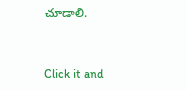చూడాలి.


Click it and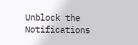Unblock the Notifications